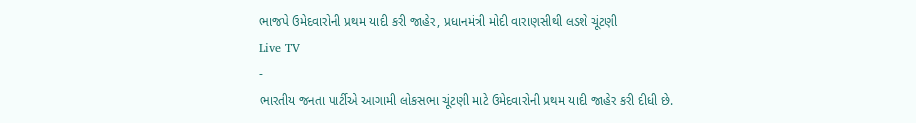ભાજપે ઉમેદવારોની પ્રથમ યાદી કરી જાહેર, પ્રધાનમંત્રી મોદી વારાણસીથી લડશે ચૂંટણી
Live TV
-
ભારતીય જનતા પાર્ટીએ આગામી લોકસભા ચૂંટણી માટે ઉમેદવારોની પ્રથમ યાદી જાહેર કરી દીધી છે.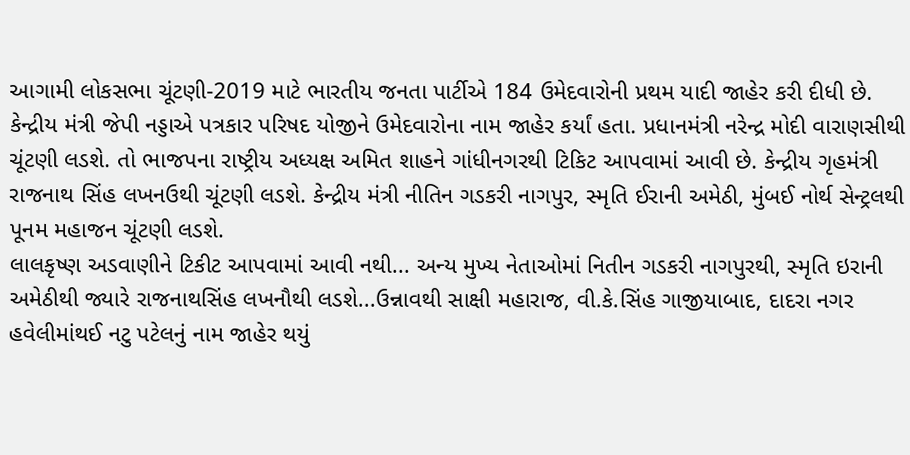આગામી લોકસભા ચૂંટણી-2019 માટે ભારતીય જનતા પાર્ટીએ 184 ઉમેદવારોની પ્રથમ યાદી જાહેર કરી દીધી છે. કેન્દ્રીય મંત્રી જેપી નડ્ડાએ પત્રકાર પરિષદ યોજીને ઉમેદવારોના નામ જાહેર કર્યાં હતા. પ્રધાનમંત્રી નરેન્દ્ર મોદી વારાણસીથી ચૂંટણી લડશે. તો ભાજપના રાષ્ટ્રીય અધ્યક્ષ અમિત શાહને ગાંધીનગરથી ટિકિટ આપવામાં આવી છે. કેન્દ્રીય ગૃહમંત્રી રાજનાથ સિંહ લખનઉથી ચૂંટણી લડશે. કેન્દ્રીય મંત્રી નીતિન ગડકરી નાગપુર, સ્મૃતિ ઈરાની અમેઠી, મુંબઈ નોર્થ સેન્ટ્રલથી પૂનમ મહાજન ચૂંટણી લડશે.
લાલકૃષ્ણ અડવાણીને ટિકીટ આપવામાં આવી નથી... અન્ય મુખ્ય નેતાઓમાં નિતીન ગડકરી નાગપુરથી, સ્મૃતિ ઇરાની અમેઠીથી જ્યારે રાજનાથસિંહ લખનૌથી લડશે...ઉન્નાવથી સાક્ષી મહારાજ, વી.કે.સિંહ ગાજીયાબાદ, દાદરા નગર હવેલીમાંથઈ નટુ પટેલનું નામ જાહેર થયું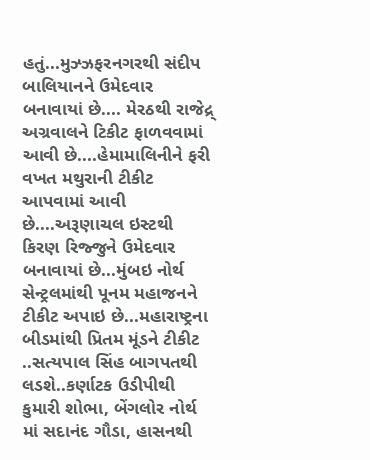હતું...મુઝ્ઝફરનગરથી સંદીપ બાલિયાનને ઉમેદવાર બનાવાયાં છે.... મેરઠથી રાજેદ્ર્ અગ્રવાલને ટિકીટ ફાળવવામાં આવી છે....હેમામાલિનીને ફરી વખત મથુરાની ટીકીટ આપવામાં આવી છે....અરૂણાચલ ઇસ્ટથી કિરણ રિજ્જુને ઉમેદવાર બનાવાયાં છે...મુંબઇ નોર્થ સેન્ટ્રલમાંથી પૂનમ મહાજનને ટીકીટ અપાઇ છે...મહારાષ્ટ્રના બીડમાંથી પ્રિતમ મૂંડને ટીકીટ ..સત્યપાલ સિંહ બાગપતથી લડશે..કર્ણાટક ઉડીપીથી કુમારી શોભા, બેંગલોર નોર્થ માં સદાનંદ ગૌડા, હાસનથી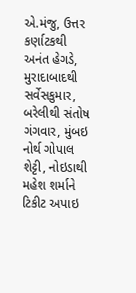એ.મંજુ, ઉત્તર કર્ણાટકથી અનંત હેગડે, મુરાદાબાદથી સર્વેસકુમાર, બરેલીથી સંતોષ ગંગવાર, મુંબઇ નોર્થ ગોપાલ શેટ્ટી, નોઇડાથી મહેશ શર્માને ટિકીટ અપાઇ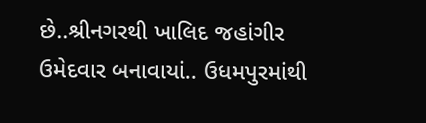છે..શ્રીનગરથી ખાલિદ જહાંગીર ઉમેદવાર બનાવાયાં.. ઉધમપુરમાંથી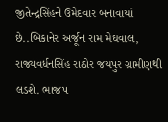જીતેન્દ્રસિંહને ઉમેદવાર બનાવાયાં છે..બિકાનેર અર્જૂન રામ મેઘવાલ, રાજ્યવર્ધનસિંહ રાઠોર જયપુર ગ્રામીણથી લડશે. ભાજપ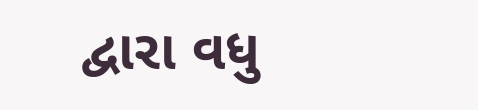દ્વારા વધુ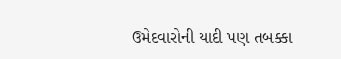ઉમેદવારોની યાદી પણ તબક્કા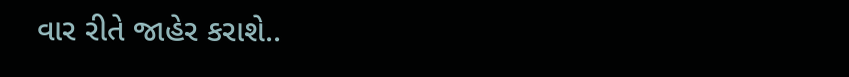વાર રીતે જાહેર કરાશે..